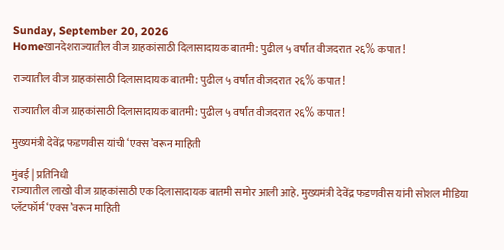Sunday, September 20, 2026
Homeखानदेशराज्यातील वीज ग्राहकांसाठी दिलासादायक बातमी: पुढील ५ वर्षांत वीजदरात २६% कपात!

राज्यातील वीज ग्राहकांसाठी दिलासादायक बातमी: पुढील ५ वर्षांत वीजदरात २६% कपात!

राज्यातील वीज ग्राहकांसाठी दिलासादायक बातमी: पुढील ५ वर्षांत वीजदरात २६% कपात!

मुख्यमंत्री देवेंद्र फडणवीस यांची ‘एक्स’वरून माहिती

मुंबई | प्रतिनिधी
राज्यातील लाखो वीज ग्राहकांसाठी एक दिलासादायक बातमी समोर आली आहे. मुख्यमंत्री देवेंद्र फडणवीस यांनी सोशल मीडिया प्लॅटफॉर्म ‘एक्स’वरून माहिती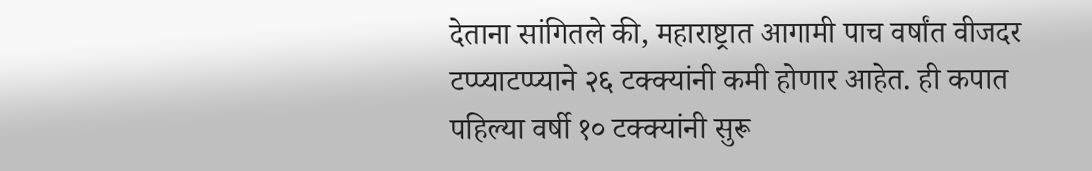देताना सांगितले की, महाराष्ट्रात आगामी पाच वर्षांत वीजदर टप्प्याटप्प्याने २६ टक्क्यांनी कमी होणार आहेत. ही कपात पहिल्या वर्षी १० टक्क्यांनी सुरू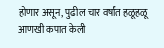होणार असून, पुढील चार वर्षांत हळूहळू आणखी कपात केली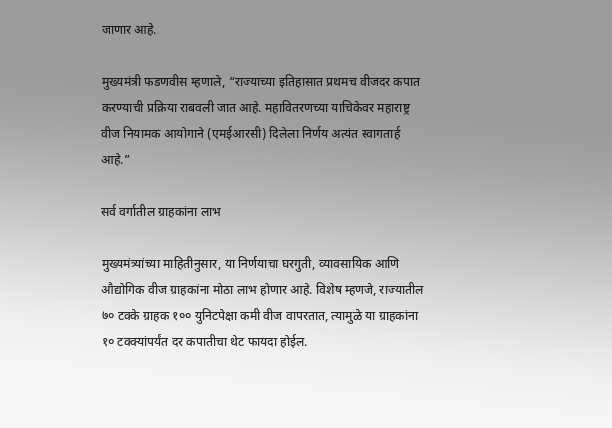जाणार आहे.

मुख्यमंत्री फडणवीस म्हणाले, “राज्याच्या इतिहासात प्रथमच वीजदर कपात करण्याची प्रक्रिया राबवली जात आहे. महावितरणच्या याचिकेवर महाराष्ट्र वीज नियामक आयोगाने (एमईआरसी) दिलेला निर्णय अत्यंत स्वागतार्ह आहे.”

सर्व वर्गातील ग्राहकांना लाभ

मुख्यमंत्र्यांच्या माहितीनुसार, या निर्णयाचा घरगुती, व्यावसायिक आणि औद्योगिक वीज ग्राहकांना मोठा लाभ होणार आहे. विशेष म्हणजे, राज्यातील ७० टक्के ग्राहक १०० युनिटपेक्षा कमी वीज वापरतात, त्यामुळे या ग्राहकांना १० टक्क्यांपर्यंत दर कपातीचा थेट फायदा होईल.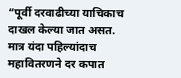“पूर्वी दरवाढीच्या याचिकाच दाखल केल्या जात असत. मात्र यंदा पहिल्यांदाच महावितरणने दर कपात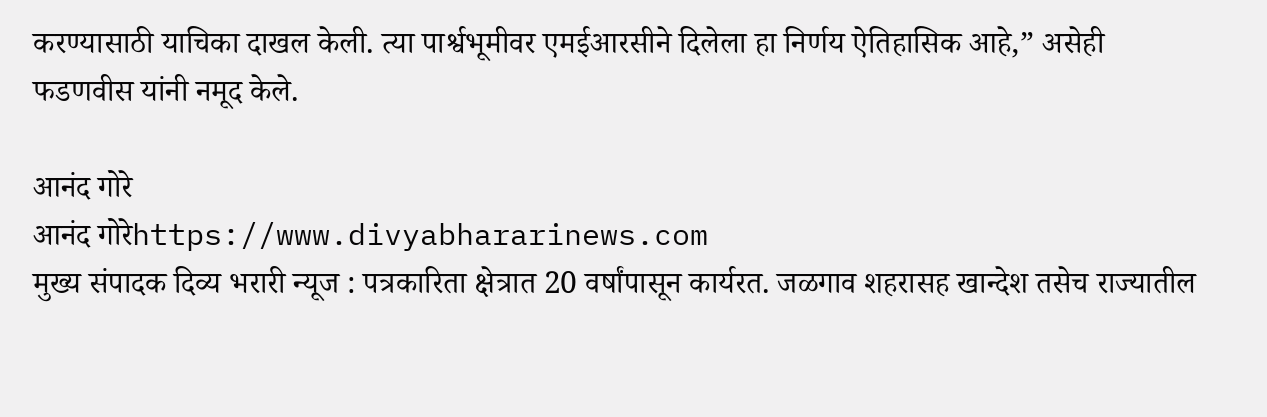करण्यासाठी याचिका दाखल केली. त्या पार्श्वभूमीवर एमईआरसीने दिलेला हा निर्णय ऐतिहासिक आहे,” असेही फडणवीस यांनी नमूद केले.

आनंद गोरे
आनंद गोरेhttps://www.divyabhararinews.com
मुख्य संपादक दिव्य भरारी न्यूज : पत्रकारिता क्षेत्रात 20 वर्षांपासून कार्यरत. जळगाव शहरासह खान्देश तसेच राज्यातील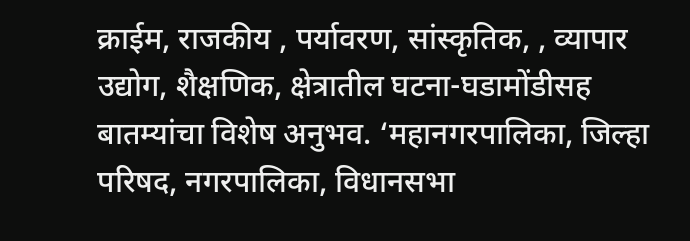क्राईम, राजकीय , पर्यावरण, सांस्कृतिक, , व्यापार उद्योग, शैक्षणिक, क्षेत्रातील घटना-घडामोंडीसह बातम्यांचा विशेष अनुभव. ‘महानगरपालिका, जिल्हा परिषद, नगरपालिका, विधानसभा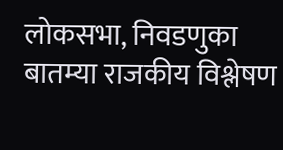लोकसभा, निवडणुका बातम्या राजकीय विश्लेषण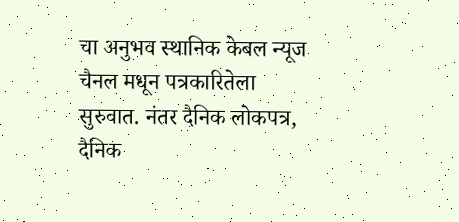चा अनुभव स्थानिक केबल न्यूज चैनल मधून पत्रकारितेला सुरुवात. नंतर दैनिक लोकपत्र, दैनिक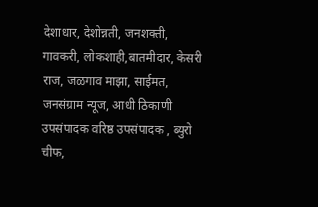देशाधार, देशोन्नती, जनशक्ती, गावकरी, लोकशाही,बातमीदार, केसरी राज, जळगाव माझा, साईमत, जनसंग्राम न्यूज, आधी ठिकाणी उपसंपादक वरिष्ठ उपसंपादक , ब्युरो चीफ,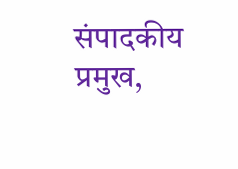संपादकीय प्रमुख,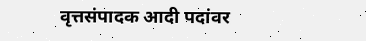वृत्तसंपादक आदी पदांवर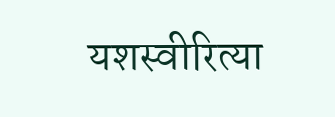यशस्वीरित्या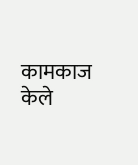कामकाज केले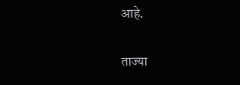आहे.

ताज्या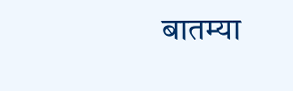बातम्या